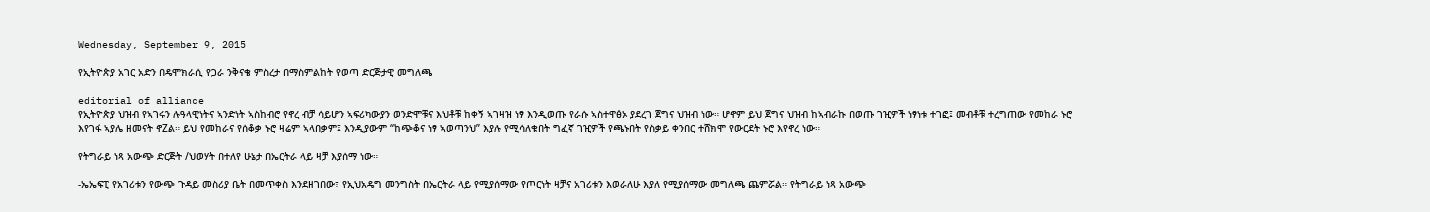Wednesday, September 9, 2015

የኢትዮጵያ አገር አድን በዴሞክራሲ የጋራ ንቅናቄ ምስረታ በማስምልከት የወጣ ድርጅታዊ መግለጫ

editorial of alliance
የኢትዮጵያ ህዝብ የኣገሩን ሉዓላዊነትና ኣንድነት ኣስከብሮ የኖረ ብቻ ሳይሆን ኣፍሪካውያን ወንድሞቹና እህቶቹ ከቀኝ ኣገዛዝ ነፃ እንዲወጡ የራሱ ኣስተዋፅኦ ያደረገ ጀግና ህዝብ ነው። ሆኖም ይህ ጀግና ህዝብ ከኣብራኩ በወጡ ገዢዎች ነፃነቱ ተገፎ፤ መብቶቹ ተረግጠው የመከራ ኑሮ እየገፋ ኣያሌ ዘመናት ኖZል። ይህ የመከራና የሰቆቃ ኑሮ ዛሬም ኣላበቃም፤ እንዲያውም “ከጭቆና ነፃ ኣወጣንህ” እያሉ የሚሳለቁበት ግፈኛ ገዢዎች የጫኑበት የስቃይ ቀንበር ተሸክሞ የውርደት ኑሮ እየኖረ ነው።

የትግራይ ነጻ አውጭ ድርጅት /ህወሃት በተለየ ሁኔታ በኤርትራ ላይ ዛቻ እያሰማ ነው።

-ኤኤፍፒ የአገሪቱን የውጭ ጉዳይ መስሪያ ቤት በመጥቀስ እንደዘገበው፣ የኢህአዴግ መንግስት በኤርትራ ላይ የሚያሰማው የጦርነት ዛቻና አገሪቱን እወራለሁ እያለ የሚያሰማው መግለጫ ጨምሯል። የትግራይ ነጻ አውጭ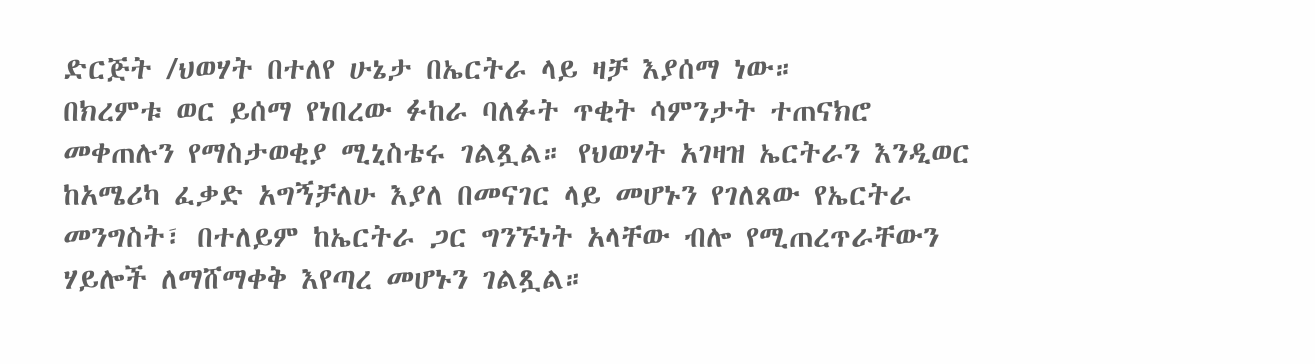ድርጅት /ህወሃት በተለየ ሁኔታ በኤርትራ ላይ ዛቻ እያሰማ ነው።
በክረምቱ ወር ይሰማ የነበረው ፉከራ ባለፉት ጥቂት ሳምንታት ተጠናክሮ መቀጠሉን የማስታወቂያ ሚኒስቴሩ ገልጿል። የህወሃት አገዛዝ ኤርትራን እንዲወር ከአሜሪካ ፈቃድ አግኝቻለሁ እያለ በመናገር ላይ መሆኑን የገለጸው የኤርትራ መንግስት፣ በተለይም ከኤርትራ ጋር ግንኙነት አላቸው ብሎ የሚጠረጥራቸውን ሃይሎች ለማሸማቀቅ እየጣረ መሆኑን ገልጿል።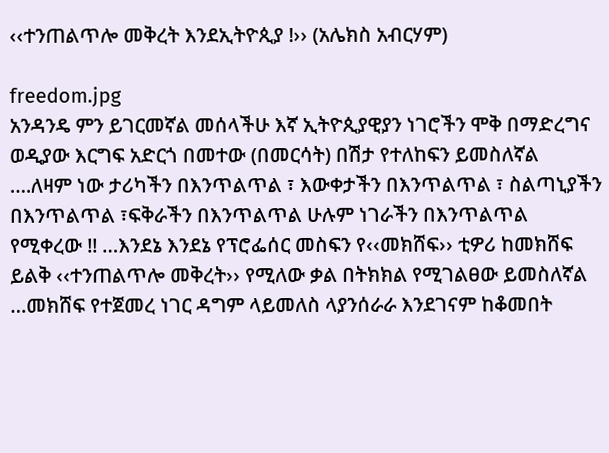‹‹ተንጠልጥሎ መቅረት እንደኢትዮጲያ !›› (አሌክስ አብርሃም)

freedom.jpg
አንዳንዴ ምን ይገርመኛል መሰላችሁ እኛ ኢትዮጲያዊያን ነገሮችን ሞቅ በማድረግና ወዲያው እርግፍ አድርጎ በመተው (በመርሳት) በሽታ የተለከፍን ይመስለኛል ….ለዛም ነው ታሪካችን በእንጥልጥል ፣ እውቀታችን በእንጥልጥል ፣ ስልጣኒያችን በእንጥልጥል ፣ፍቅራችን በእንጥልጥል ሁሉም ነገራችን በእንጥልጥል የሚቀረው !! …እንደኔ እንደኔ የፕሮፌሰር መስፍን የ‹‹መክሸፍ›› ቲዎሪ ከመክሸፍ ይልቅ ‹‹ተንጠልጥሎ መቅረት›› የሚለው ቃል በትክክል የሚገልፀው ይመስለኛል …መክሸፍ የተጀመረ ነገር ዳግም ላይመለስ ላያንሰራራ እንደገናም ከቆመበት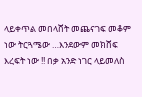ላይቀጥል መበላሸት መጨናገፍ መቆም ነው ትርጓሜው …እንደውም መክሸፍ እረፍት ነው !! በቃ አንድ ነገር ላይመለስ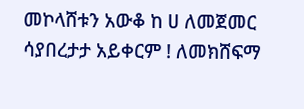መኮላሸቱን አውቆ ከ ሀ ለመጀመር ሳያበረታታ አይቀርም ! ለመክሸፍማ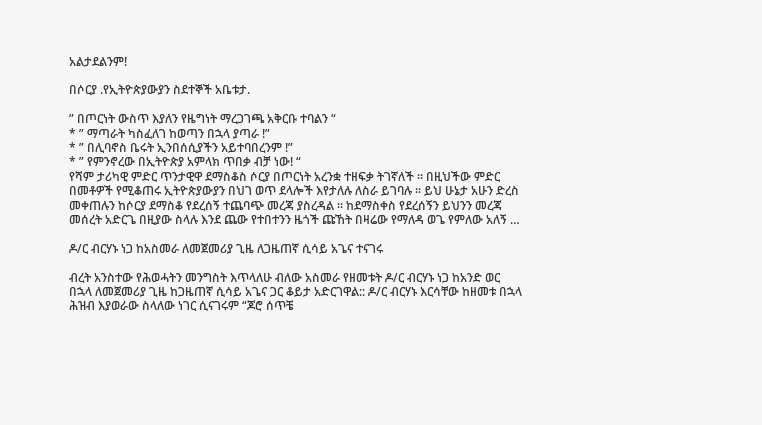አልታደልንም!

በሶርያ .የኢትዮጵያውያን ስደተኞች አቤቱታ.

” በጦርነት ውስጥ እያለን የዜግነት ማረጋገጫ አቅርቡ ተባልን “
* ” ማጣራት ካስፈለገ ከወጣን በኋላ ያጣራ !”
* ” በሊባኖስ ቤሩት ኢንበሰሲያችን አይተባበረንም !”
* ” የምንኖረው በኢትዮጵያ አምላክ ጥበቃ ብቻ ነው! “
የሻም ታሪካዊ ምድር ጥንታዊዋ ደማስቆስ ሶርያ በጦርነት አረንቋ ተዘፍቃ ትገኛለች ። በዚህችው ምድር በመቶዎች የሚቆጠሩ ኢትዮጵያውያን በህገ ወጥ ደላሎች እየታለሉ ለስራ ይገባሉ ። ይህ ሁኔታ አሁን ድረስ መቀጠሉን ከሶርያ ደማስቆ የደረሰኝ ተጨባጭ መረጃ ያስረዳል ። ከደማስቀስ የደረሰኝን ይህንን መረጃ መሰረት አድርጌ በዚያው ስላሉ እንደ ጨው የተበተንን ዜጎች ጩኸት በዛሬው የማለዳ ወጌ የምለው አለኝ …

ዶ/ር ብርሃኑ ነጋ ከአስመራ ለመጀመሪያ ጊዜ ለጋዜጠኛ ሲሳይ አጌና ተናገሩ

ብረት አንስተው የሕወሓትን መንግስት እጥላለሁ ብለው አስመራ የዘመቱት ዶ/ር ብርሃኑ ነጋ ከአንድ ወር በኋላ ለመጀመሪያ ጊዜ ከጋዜጠኛ ሲሳይ አጌና ጋር ቆይታ አድርገዋል:: ዶ/ር ብርሃኑ እርሳቸው ከዘመቱ በኋላ ሕዝብ እያወራው ስላለው ነገር ሲናገሩም “ጆሮ ሰጥቼ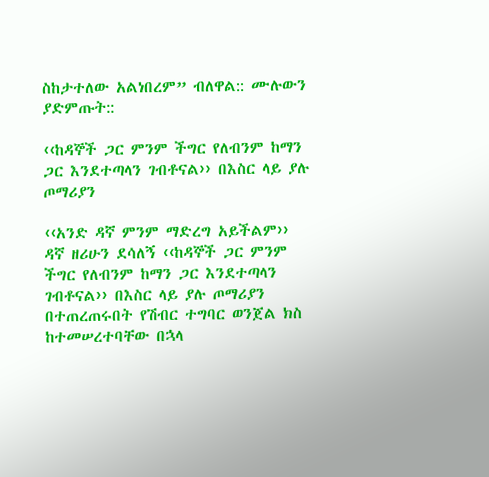ስከታተለው አልነበረም” ብለዋል:: ሙሉውን ያድምጡት::

‹‹ከዳኞች ጋር ምንም ችግር የለብንም ከማን ጋር እንደተጣላን ገብቶናል›› በእስር ላይ ያሉ ጦማሪያን

‹‹አንድ ዳኛ ምንም ማድረግ አይችልም›› ዳኛ ዘሪሁን ደሳለኝ ‹‹ከዳኞች ጋር ምንም ችግር የለብንም ከማን ጋር እንደተጣላን ገብቶናል›› በእስር ላይ ያሉ ጦማሪያን በተጠረጠሩበት የሽብር ተግባር ወንጀል ክስ ከተመሠረተባቸው በኋላ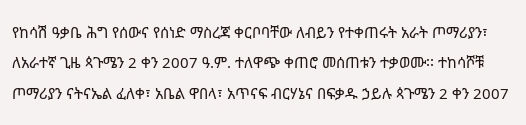የከሳሽ ዓቃቤ ሕግ የሰውና የሰነድ ማስረጃ ቀርቦባቸው ለብይን የተቀጠሩት አራት ጦማሪያን፣ ለአራተኛ ጊዜ ጳጉሜን 2 ቀን 2007 ዓ.ም. ተለዋጭ ቀጠሮ መሰጠቱን ተቃወሙ፡፡ ተከሳሾቹ ጦማሪያን ናትናኤል ፈለቀ፣ አቤል ዋበላ፣ አጥናፍ ብርሃኔና በፍቃዱ ኃይሉ ጳጉሜን 2 ቀን 2007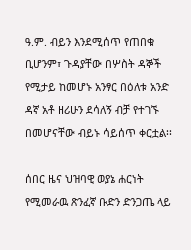ዓ.ም. ብይን እንደሚሰጥ የጠበቁ ቢሆንም፣ ጉዳያቸው በሦስት ዳኞች የሚታይ ከመሆኑ አንፃር በዕለቱ አንድ ዳኛ አቶ ዘሪሁን ደሳለኝ ብቻ የተገኙ በመሆናቸው ብይኑ ሳይሰጥ ቀርቷል፡፡

ሰበር ዜና ህዝባዊ ወያኔ ሐርነት የሚመራዉ ጽንፈኛ ቡድን ድንጋጤ ላይ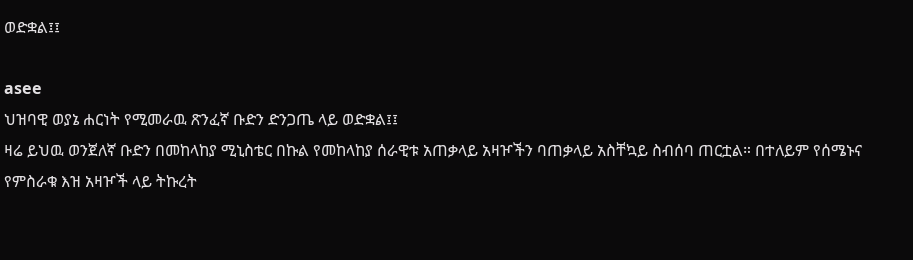ወድቋል፤፤

asee
ህዝባዊ ወያኔ ሐርነት የሚመራዉ ጽንፈኛ ቡድን ድንጋጤ ላይ ወድቋል፤፤
ዛሬ ይህዉ ወንጀለኛ ቡድን በመከላከያ ሚኒስቴር በኩል የመከላከያ ሰራዊቱ አጠቃላይ አዛዦችን ባጠቃላይ አስቸኳይ ስብሰባ ጠርቷል። በተለይም የሰሜኑና የምስራቁ እዝ አዛዦች ላይ ትኩረት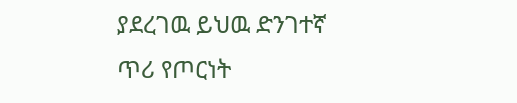ያደረገዉ ይህዉ ድንገተኛ ጥሪ የጦርነት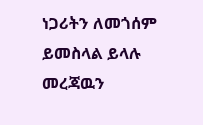ነጋሪትን ለመጎሰም ይመስላል ይላሉ መረጃዉን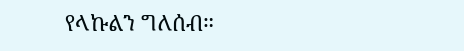የላኩልን ግለሰብ።